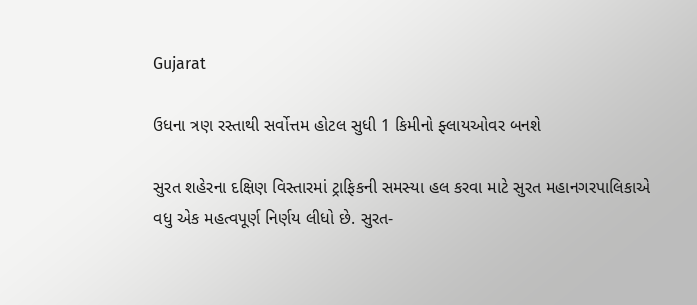Gujarat

ઉધના ત્રણ રસ્તાથી સર્વોત્તમ હોટલ સુધી 1 કિમીનો ફ્લાયઓવર બનશે

સુરત શહેરના દક્ષિણ વિસ્તારમાં ટ્રાફિકની સમસ્યા હલ કરવા માટે સુરત મહાનગરપાલિકાએ વધુ એક મહત્વપૂર્ણ નિર્ણય લીધો છે. સુરત-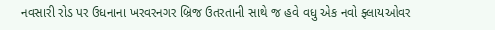નવસારી રોડ પર ઉધનાના ખરવરનગર બ્રિજ ઉતરતાની સાથે જ હવે વધુ એક નવો ફ્લાયઓવર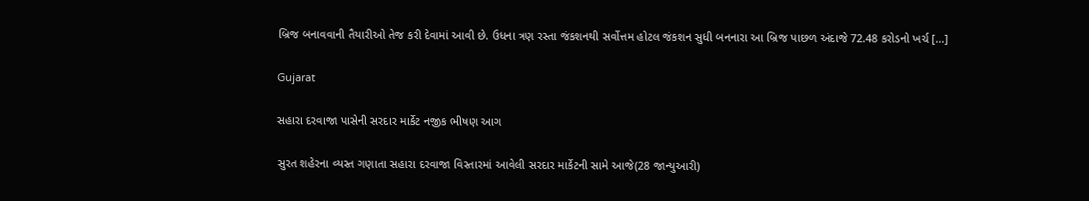બ્રિજ બનાવવાની તૈયારીઓ તેજ કરી દેવામાં આવી છે. ઉધના ત્રણ રસ્તા જંકશનથી સર્વોત્તમ હોટલ જંકશન સુધી બનનારા આ બ્રિજ પાછળ અંદાજે 72.48 કરોડનો ખર્ચ […]

Gujarat

સહારા દરવાજા પાસેની સરદાર માર્કેટ નજીક ભીષણ આગ

સુરત શહેરના વ્યસ્ત ગણાતા સહારા દરવાજા વિસ્તારમાં આવેલી સરદાર માર્કેટની સામે આજે(28 જાન્યુઆરી)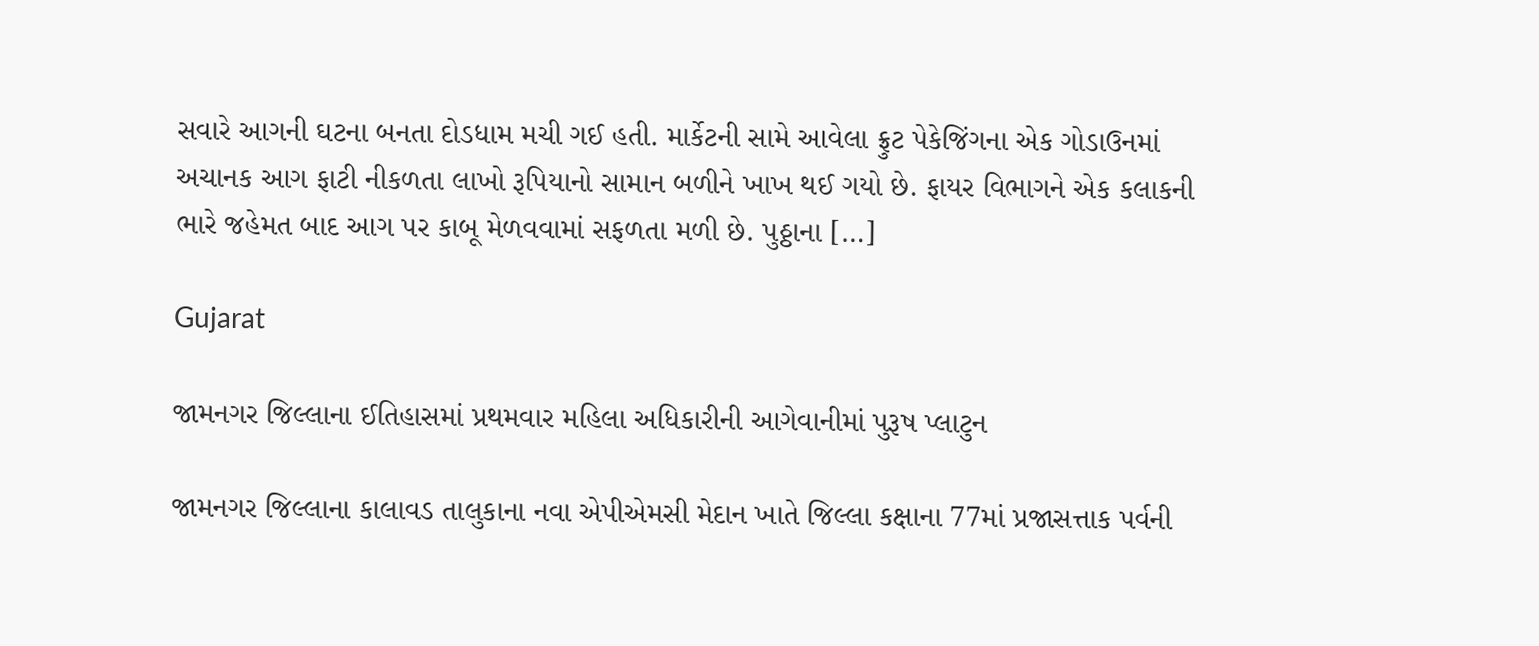સવારે આગની ઘટના બનતા દોડધામ મચી ગઈ હતી. માર્કેટની સામે આવેલા ફ્રુટ પેકેજિંગના એક ગોડાઉનમાં અચાનક આગ ફાટી નીકળતા લાખો રૂપિયાનો સામાન બળીને ખાખ થઈ ગયો છે. ફાયર વિભાગને એક કલાકની ભારે જહેમત બાદ આગ પર કાબૂ મેળવવામાં સફળતા મળી છે. પુઠ્ઠાના […]

Gujarat

જામનગર જિલ્લાના ઈતિહાસમાં પ્રથમવાર મહિલા અધિકારીની આગેવાનીમાં પુરૂષ પ્લાટુન

જામનગર જિલ્લાના કાલાવડ તાલુકાના નવા એપીએમસી મેદાન ખાતે જિલ્લા કક્ષાના 77માં પ્રજાસત્તાક પર્વની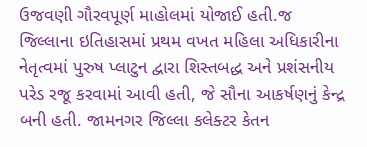ઉજવણી ગૌરવપૂર્ણ માહોલમાં યોજાઈ હતી.જ જિલ્લાના ઇતિહાસમાં પ્રથમ વખત મહિલા અધિકારીના નેતૃત્વમાં પુરુષ પ્લાટુન દ્વારા શિસ્તબદ્ધ અને પ્રશંસનીય પરેડ રજૂ કરવામાં આવી હતી, જે સૌના આકર્ષણનું કેન્દ્ર બની હતી. જામનગર જિલ્લા કલેક્ટર કેતન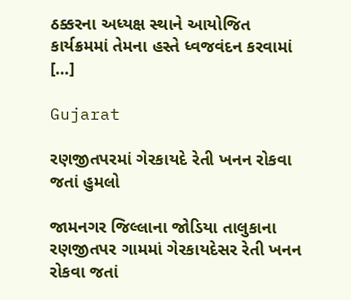ઠક્કરના અધ્યક્ષ સ્થાને આયોજિત કાર્યક્રમમાં તેમના હસ્તે ધ્વજવંદન કરવામાં […]

Gujarat

રણજીતપરમાં ગેરકાયદે રેતી ખનન રોકવા જતાં હુમલો

જામનગર જિલ્લાના જોડિયા તાલુકાના રણજીતપર ગામમાં ગેરકાયદેસર રેતી ખનન રોકવા જતાં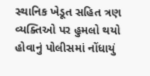સ્થાનિક ખેડૂત સહિત ત્રણ વ્યક્તિઓ પર હુમલો થયો હોવાનું પોલીસમાં નોંધાયું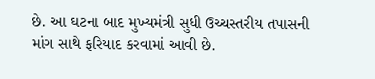છે. આ ઘટના બાદ મુખ્યમંત્રી સુધી ઉચ્ચસ્તરીય તપાસની માંગ સાથે ફરિયાદ કરવામાં આવી છે.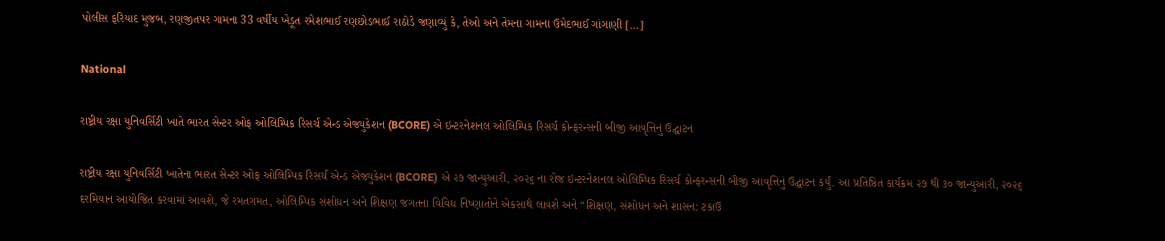પોલીસ ફરિયાદ મુજબ, રણજીતપર ગામના 33 વર્ષીય ખેડૂત રમેશભાઈ રણછોડભાઈ રાઠોડે જણાવ્યું કે, તેઓ અને તેમના ગામના ઉમેદભાઈ ગાંગાણી […]

National

રાષ્ટ્રીય રક્ષા યુનિવર્સિટી ખાતે ભારત સેન્ટર ઓફ ઓલિમ્પિક રિસર્ચ એન્ડ એજ્યુકેશન (BCORE) એ ઇન્ટરનેશનલ ઓલિમ્પિક રિસર્ચ કોન્ફરન્સની બીજી આવૃત્તિનું ઉદ્ઘાટન

રાષ્ટ્રીય રક્ષા યુનિવર્સિટી ખાતેના ભારત સેન્ટર ઓફ ઓલિમ્પિક રિસર્ચ એન્ડ એજ્યુકેશન (BCORE) એ ૨૭ જાન્યુઆરી, ૨૦૨૬ ના રોજ ઇન્ટરનેશનલ ઓલિમ્પિક રિસર્ચ કોન્ફરન્સની બીજી આવૃત્તિનું ઉદ્ઘાટન કર્યું. આ પ્રતિષ્ઠિત કાર્યક્રમ ૨૭ થી ૩૦ જાન્યુઆરી, ૨૦૨૬ દરમિયાન આયોજિત કરવામાં આવશે, જે રમતગમત, ઓલિમ્પિક સંશોધન અને શિક્ષણ જગતના વિવિધ નિષ્ણાતોને એકસાથે લાવશે અને “શિક્ષણ, સંશોધન અને શાસન: ટકાઉ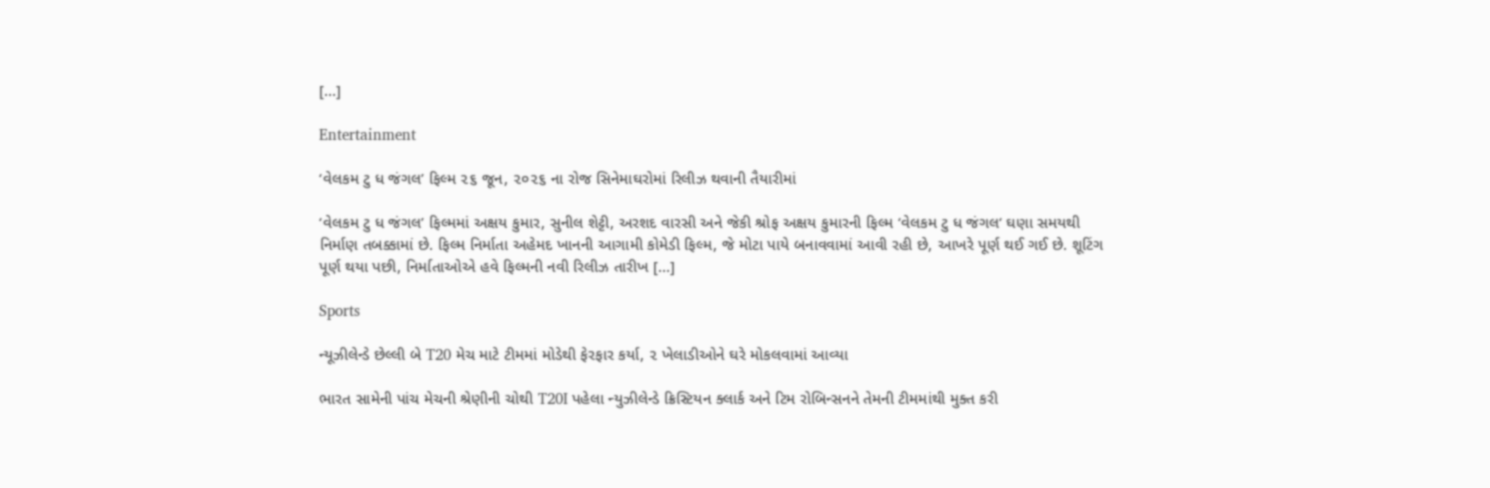[…]

Entertainment

‘વેલકમ ટુ ધ જંગલ’ ફિલ્મ ૨૬ જૂન, ૨૦૨૬ ના રોજ સિનેમાઘરોમાં રિલીઝ થવાની તૈયારીમાં

‘વેલકમ ટુ ધ જંગલ’ ફિલ્મમાં અક્ષય કુમાર, સુનીલ શેટ્ટી, અરશદ વારસી અને જેકી શ્રોફ અક્ષય કુમારની ફિલ્મ ‘વેલકમ ટુ ધ જંગલ‘ ઘણા સમયથી નિર્માણ તબક્કામાં છે. ફિલ્મ નિર્માતા અહેમદ ખાનની આગામી કોમેડી ફિલ્મ, જે મોટા પાયે બનાવવામાં આવી રહી છે, આખરે પૂર્ણ થઈ ગઈ છે. શૂટિંગ પૂર્ણ થયા પછી, નિર્માતાઓએ હવે ફિલ્મની નવી રિલીઝ તારીખ […]

Sports

ન્યૂઝીલેન્ડે છેલ્લી બે T20 મેચ માટે ટીમમાં મોડેથી ફેરફાર કર્યા, ૨ ખેલાડીઓને ઘરે મોકલવામાં આવ્યા

ભારત સામેની પાંચ મેચની શ્રેણીની ચોથી T20I પહેલા ન્યુઝીલેન્ડે ક્રિસ્ટિયન ક્લાર્ક અને ટિમ રોબિન્સનને તેમની ટીમમાંથી મુક્ત કરી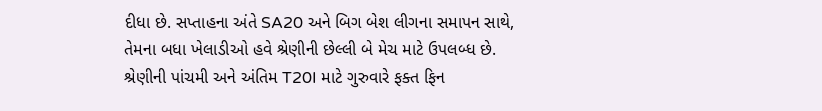દીધા છે. સપ્તાહના અંતે SA20 અને બિગ બેશ લીગના સમાપન સાથે, તેમના બધા ખેલાડીઓ હવે શ્રેણીની છેલ્લી બે મેચ માટે ઉપલબ્ધ છે. શ્રેણીની પાંચમી અને અંતિમ T20I માટે ગુરુવારે ફક્ત ફિન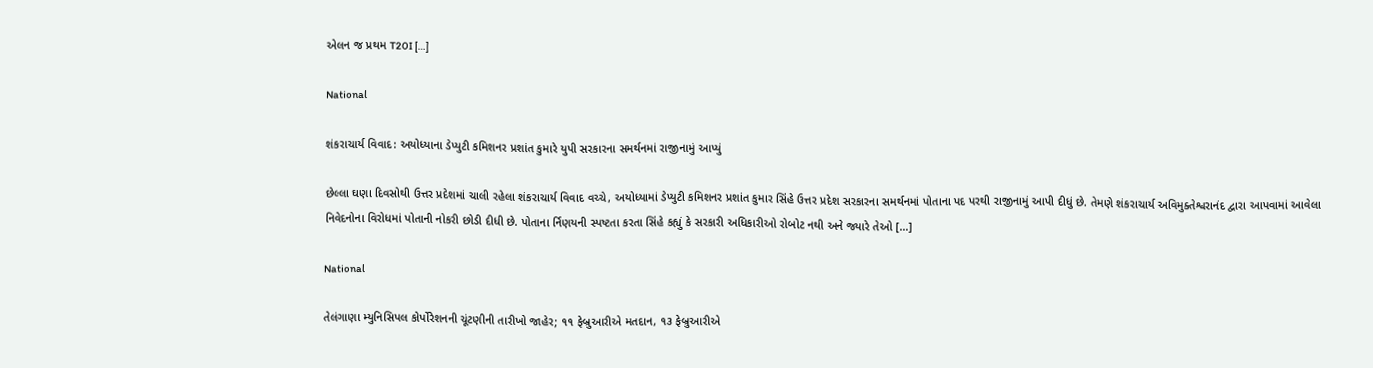એલન જ પ્રથમ T20I […]

National

શંકરાચાર્ય વિવાદ: અયોધ્યાના ડેપ્યુટી કમિશનર પ્રશાંત કુમારે યુપી સરકારના સમર્થનમાં રાજીનામું આપ્યું

છેલ્લા ઘણા દિવસોથી ઉત્તર પ્રદેશમાં ચાલી રહેલા શંકરાચાર્ય વિવાદ વચ્ચે, અયોધ્યામાં ડેપ્યુટી કમિશનર પ્રશાંત કુમાર સિંહે ઉત્તર પ્રદેશ સરકારના સમર્થનમાં પોતાના પદ પરથી રાજીનામું આપી દીધું છે. તેમણે શંકરાચાર્ય અવિમુક્તેશ્વરાનંદ દ્વારા આપવામાં આવેલા નિવેદનોના વિરોધમાં પોતાની નોકરી છોડી દીધી છે. પોતાના ર્નિણયની સ્પષ્ટતા કરતા સિંહે કહ્યું કે સરકારી અધિકારીઓ રોબોટ નથી અને જ્યારે તેઓ […]

National

તેલંગાણા મ્યુનિસિપલ કોર્પોરેશનની ચૂંટણીની તારીખો જાહેર; ૧૧ ફેબ્રુઆરીએ મતદાન, ૧૩ ફેબ્રુઆરીએ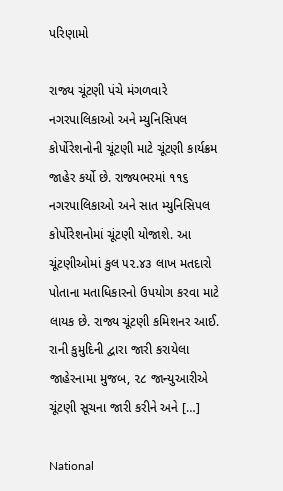પરિણામો

રાજ્ય ચૂંટણી પંચે મંગળવારે નગરપાલિકાઓ અને મ્યુનિસિપલ કોર્પોરેશનોની ચૂંટણી માટે ચૂંટણી કાર્યક્રમ જાહેર કર્યો છે. રાજ્યભરમાં ૧૧૬ નગરપાલિકાઓ અને સાત મ્યુનિસિપલ કોર્પોરેશનોમાં ચૂંટણી યોજાશે. આ ચૂંટણીઓમાં કુલ ૫૨.૪૩ લાખ મતદારો પોતાના મતાધિકારનો ઉપયોગ કરવા માટે લાયક છે. રાજ્ય ચૂંટણી કમિશનર આઈ. રાની કુમુદિની દ્વારા જારી કરાયેલા જાહેરનામા મુજબ, ૨૮ જાન્યુઆરીએ ચૂંટણી સૂચના જારી કરીને અને […]

National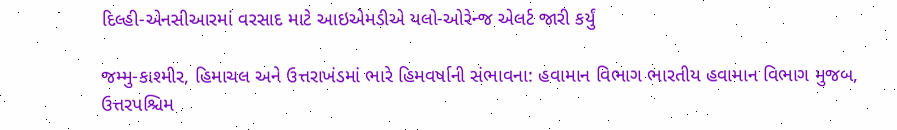દિલ્હી-એનસીઆરમાં વરસાદ માટે આઇએમડીએ યલો-ઓરેન્જ એલર્ટ જારી કર્યું

જમ્મુ-કાશ્મીર, હિમાચલ અને ઉત્તરાખંડમાં ભારે હિમવર્ષાની સંભાવના: હવામાન વિભાગ ભારતીય હવામાન વિભાગ મુજબ, ઉત્તરપશ્ચિમ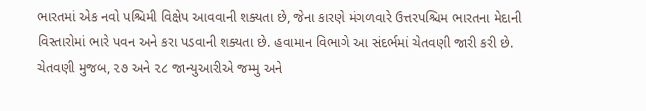ભારતમાં એક નવો પશ્ચિમી વિક્ષેપ આવવાની શક્યતા છે, જેના કારણે મંગળવારે ઉત્તરપશ્ચિમ ભારતના મેદાની વિસ્તારોમાં ભારે પવન અને કરા પડવાની શક્યતા છે. હવામાન વિભાગે આ સંદર્ભમાં ચેતવણી જારી કરી છે. ચેતવણી મુજબ, ૨૭ અને ૨૮ જાન્યુઆરીએ જમ્મુ અને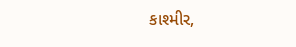કાશ્મીર,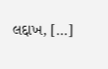લદ્દાખ, […]